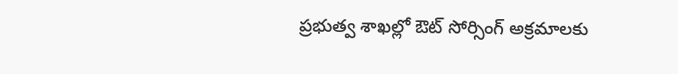ప్రభుత్వ శాఖల్లో ఔట్ సోర్సింగ్ అక్రమాలకు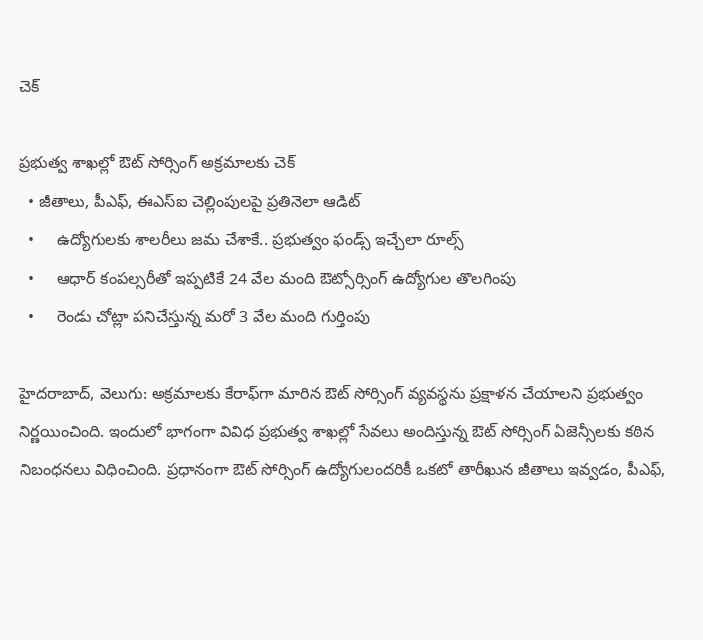చెక్

ప్రభుత్వ శాఖల్లో ఔట్ సోర్సింగ్ అక్రమాలకు చెక్
  • జీతాలు, పీఎఫ్, ఈఎస్‌‌‌‌‌‌‌‌ఐ చెల్లింపులపై ప్రతినెలా ఆడిట్
  •     ఉద్యోగులకు శాలరీలు జమ చేశాకే.. ప్రభుత్వం ఫండ్స్ ఇచ్చేలా రూల్స్
  •     ఆధార్ కంపల్సరీతో ఇప్పటికే 24 వేల మంది ఔట్సోర్సింగ్ ఉద్యోగుల తొలగింపు
  •     రెండు చోట్లా పనిచేస్తున్న మరో 3 వేల మంది గుర్తింపు

హైదరాబాద్, వెలుగు: అక్రమాలకు కేరాఫ్‌‌‌‌‌‌‌‌గా మారిన ఔట్ సోర్సింగ్ వ్యవస్థను ప్రక్షాళన చేయాలని ప్రభుత్వం నిర్ణయించింది. ఇందులో భాగంగా వివిధ ప్రభుత్వ శాఖల్లో సేవలు అందిస్తున్న ఔట్ సోర్సింగ్ ఏజెన్సీలకు కఠిన నిబంధనలు విధించింది. ప్రధానంగా ఔట్ సోర్సింగ్ ఉద్యోగులందరికీ ఒకటో తారీఖున జీతాలు ఇవ్వడం, పీఎఫ్,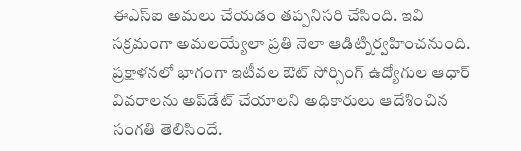ఈఎస్ఐ అమలు చేయడం తప్పనిసరి చేసింది. ఇవి సక్రమంగా అమలయ్యేలా ప్రతి నెలా ఆడిట్నిర్వహించనుంది. ప్రక్షాళనలో భాగంగా ఇటీవల ఔట్ సోర్సింగ్ ఉద్యోగుల ఆధార్ వివరాలను అప్‌‌‌‌‌‌‌‌డేట్ చేయాలని అధికారులు ఆదేశించిన సంగతి తెలిసిందే.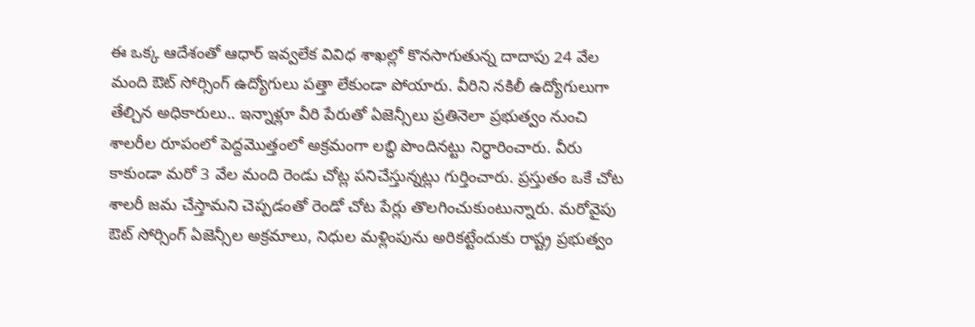ఈ ఒక్క ఆదేశంతో ఆధార్ ఇవ్వలేక వివిధ శాఖల్లో కొనసాగుతున్న దాదాపు 24 వేల మంది ఔట్ సోర్సింగ్ ఉద్యోగులు పత్తా లేకుండా పోయారు. వీరిని నకిలీ ఉద్యోగులుగా తేల్చిన అధికారులు.. ఇన్నాళ్లూ వీరి పేరుతో ఏజెన్సీలు ప్రతినెలా ప్రభుత్వం నుంచి శాలరీల రూపంలో పెద్దమొత్తంలో అక్రమంగా లబ్ధి పొందినట్టు నిర్ధారించారు. వీరు కాకుండా మరో 3 వేల మంది రెండు చోట్ల పనిచేస్తున్నట్లు గుర్తించారు. ప్రస్తుతం ఒకే చోట శాలరీ జమ చేస్తామని చెప్పడంతో రెండో చోట పేర్లు తొలగించుకుంటున్నారు. మరోవైపు ఔట్ సోర్సింగ్ ఏజెన్సీల అక్రమాలు, నిధుల మళ్లింపును అరికట్టేందుకు రాష్ట్ర ప్రభుత్వం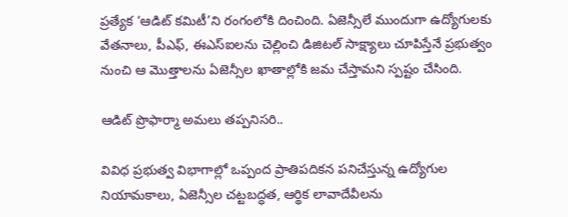ప్రత్యేక ‘ఆడిట్ కమిటీ’ని రంగంలోకి దించింది. ఏజెన్సీలే ముందుగా ఉద్యోగులకు వేతనాలు, పీఎఫ్, ఈఎస్‌‌‌‌‌‌‌‌ఐలను చెల్లించి డిజిటల్ సాక్ష్యాలు చూపిస్తేనే ప్రభుత్వం నుంచి ఆ మొత్తాలను ఏజెన్సీల ఖాతాల్లోకి జమ చేస్తామని స్పష్టం చేసింది.

ఆడిట్ ప్రొఫార్మా అమలు తప్పనిసరి..

వివిధ ప్రభుత్వ విభాగాల్లో ఒప్పంద ప్రాతిపదికన పనిచేస్తున్న ఉద్యోగుల నియామకాలు, ఏజెన్సీల చట్టబద్ధత, ఆర్థిక లావాదేవీలను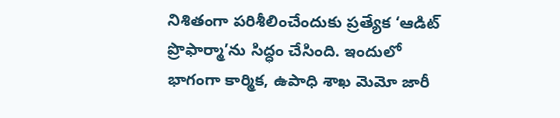నిశితంగా పరిశీలించేందుకు ప్రత్యేక ‘ఆడిట్ ప్రొఫార్మా’ను సిద్ధం చేసింది. ఇందులో భాగంగా కార్మిక, ఉపాధి శాఖ మెమో జారీ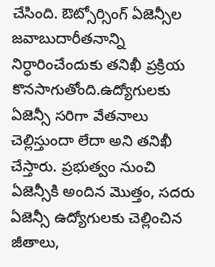చేసింది. ఔట్సోర్సింగ్ ఏజెన్సీల జవాబుదారీతనాన్ని నిర్ధారించేందుకు తనిఖీ ప్రక్రియ కొనసాగుతోంది.ఉద్యోగులకు ఏజెన్సీ సరిగా వేతనాలు చెల్లిస్తుందా లేదా అని తనిఖీ చేస్తారు. ప్రభుత్వం నుంచి ఏజెన్సీకి అందిన మొత్తం, సదరు ఏజెన్సీ ఉద్యోగులకు చెల్లించిన జీతాలు,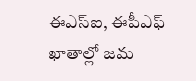ఈఎస్ఐ, ఈపీఎఫ్ ఖాతాల్లో జమ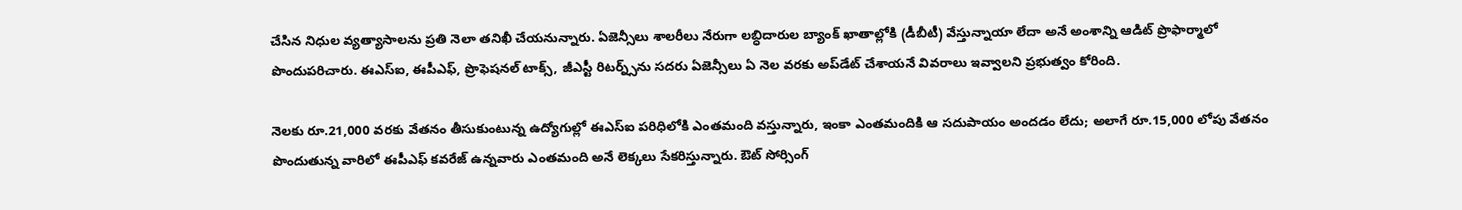చేసిన నిధుల వ్యత్యాసాలను ప్రతి నెలా తనిఖీ చేయనున్నారు. ఏజెన్సీలు శాలరీలు నేరుగా లబ్ధిదారుల బ్యాంక్ ఖాతాల్లోకి (డీబీటీ) వేస్తున్నాయా లేదా అనే అంశాన్ని ఆడిట్ ప్రొఫార్మాలో పొందుపరిచారు. ఈఎస్‌‌‌‌‌‌‌‌ఐ, ఈపీఎఫ్, ప్రొఫెషనల్ టాక్స్, జీఎస్టీ రిటర్న్స్‌‌‌‌‌‌‌‌ను సదరు ఏజెన్సీలు ఏ నెల వరకు అప్‌‌‌‌‌‌‌‌డేట్ చేశాయనే వివరాలు ఇవ్వాలని ప్రభుత్వం కోరింది.

నెలకు రూ.21,000 వరకు వేతనం తీసుకుంటున్న ఉద్యోగుల్లో ఈఎస్ఐ పరిధిలోకి ఎంతమంది వస్తున్నారు, ఇంకా ఎంతమందికి ఆ సదుపాయం అందడం లేదు; అలాగే రూ.15,000 లోపు వేతనం పొందుతున్న వారిలో ఈపీఎఫ్ కవరేజ్ ఉన్నవారు ఎంతమంది అనే లెక్కలు సేకరిస్తున్నారు. ఔట్ సోర్సింగ్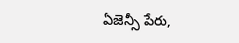ఏజెన్సీ పేరు,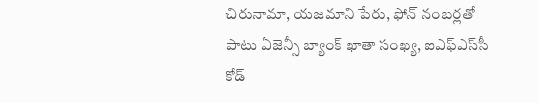చిరునామా, యజమాని పేరు, ఫోన్ నంబర్లతో పాటు ఏజెన్సీ బ్యాంక్ ఖాతా సంఖ్య, ఐఎఫ్‌‌‌‌‌‌‌‌ఎస్‌‌‌‌‌‌‌‌సీ కోడ్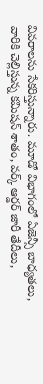వివరాలను సేకరిస్తున్నారు. మూడో విభాగంలో ఏజెన్సీ బాధ్యతలు, వారికి చెల్లిస్తున్న కమిషన్ శాతం, వర్క్ ఆర్డర్ జారీ తేదీలు,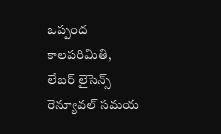ఒప్పంద కాలపరిమితి, లేబర్ లైసెన్స్ రెన్యూవల్ సమయ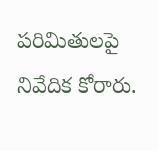పరిమితులపై నివేదిక కోరారు.